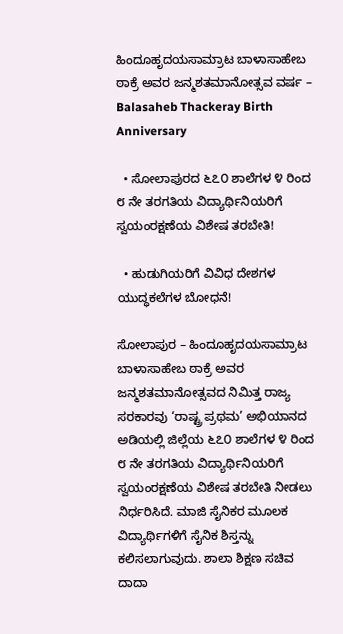ಹಿಂದೂಹೃದಯಸಾಮ್ರಾಟ ಬಾಳಾಸಾಹೇಬ ಠಾಕ್ರೆ ಅವರ ಜನ್ಮಶತಮಾನೋತ್ಸವ ವರ್ಷ – Balasaheb Thackeray Birth Anniversary

  • ಸೋಲಾಪುರದ ೬೭೦ ಶಾಲೆಗಳ ೪ ರಿಂದ ೮ ನೇ ತರಗತಿಯ ವಿದ್ಯಾರ್ಥಿನಿಯರಿಗೆ ಸ್ವಯಂರಕ್ಷಣೆಯ ವಿಶೇಷ ತರಬೇತಿ!

  • ಹುಡುಗಿಯರಿಗೆ ವಿವಿಧ ದೇಶಗಳ ಯುದ್ಧಕಲೆಗಳ ಬೋಧನೆ!

ಸೋಲಾಪುರ – ಹಿಂದೂಹೃದಯಸಾಮ್ರಾಟ ಬಾಳಾಸಾಹೇಬ ಠಾಕ್ರೆ ಅವರ ಜನ್ಮಶತಮಾನೋತ್ಸವದ ನಿಮಿತ್ತ ರಾಜ್ಯ ಸರಕಾರವು ‘ರಾಷ್ಟ್ರ ಪ್ರಥಮ’ ಅಭಿಯಾನದ ಅಡಿಯಲ್ಲಿ ಜಿಲ್ಲೆಯ ೬೭೦ ಶಾಲೆಗಳ ೪ ರಿಂದ ೮ ನೇ ತರಗತಿಯ ವಿದ್ಯಾರ್ಥಿನಿಯರಿಗೆ ಸ್ವಯಂರಕ್ಷಣೆಯ ವಿಶೇಷ ತರಬೇತಿ ನೀಡಲು ನಿರ್ಧರಿಸಿದೆ. ಮಾಜಿ ಸೈನಿಕರ ಮೂಲಕ ವಿದ್ಯಾರ್ಥಿಗಳಿಗೆ ಸೈನಿಕ ಶಿಸ್ತನ್ನು ಕಲಿಸಲಾಗುವುದು. ಶಾಲಾ ಶಿಕ್ಷಣ ಸಚಿವ ದಾದಾ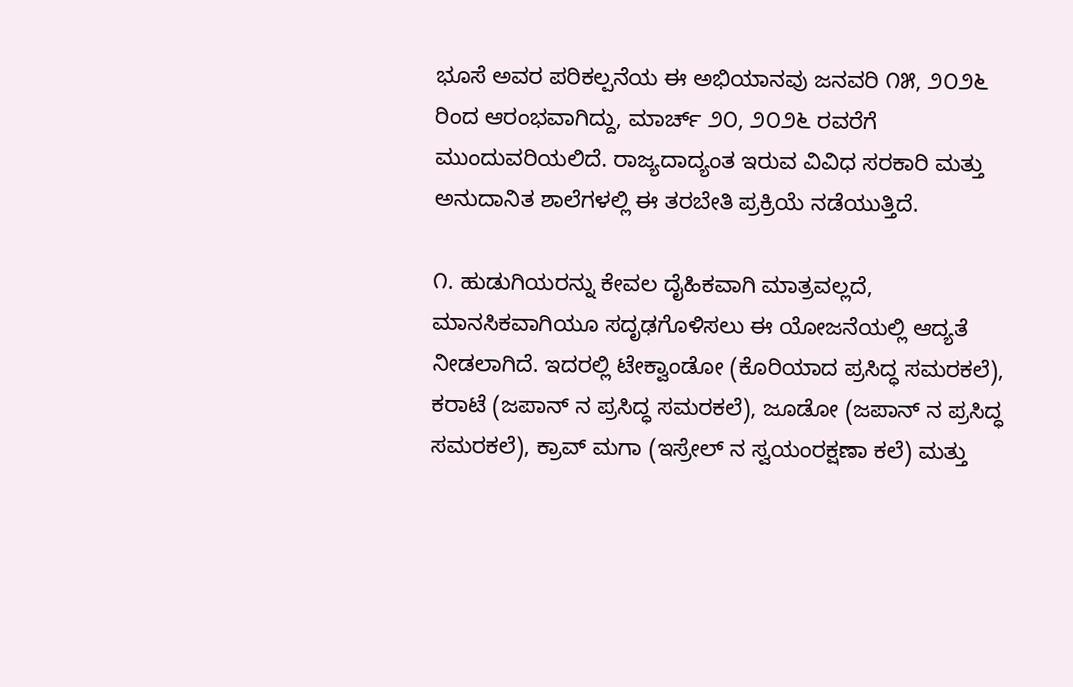ಭೂಸೆ ಅವರ ಪರಿಕಲ್ಪನೆಯ ಈ ಅಭಿಯಾನವು ಜನವರಿ ೧೫, ೨೦೨೬ ರಿಂದ ಆರಂಭವಾಗಿದ್ದು, ಮಾರ್ಚ್ ೨೦, ೨೦೨೬ ರವರೆಗೆ ಮುಂದುವರಿಯಲಿದೆ. ರಾಜ್ಯದಾದ್ಯಂತ ಇರುವ ವಿವಿಧ ಸರಕಾರಿ ಮತ್ತು ಅನುದಾನಿತ ಶಾಲೆಗಳಲ್ಲಿ ಈ ತರಬೇತಿ ಪ್ರಕ್ರಿಯೆ ನಡೆಯುತ್ತಿದೆ.

೧. ಹುಡುಗಿಯರನ್ನು ಕೇವಲ ದೈಹಿಕವಾಗಿ ಮಾತ್ರವಲ್ಲದೆ, ಮಾನಸಿಕವಾಗಿಯೂ ಸದೃಢಗೊಳಿಸಲು ಈ ಯೋಜನೆಯಲ್ಲಿ ಆದ್ಯತೆ ನೀಡಲಾಗಿದೆ. ಇದರಲ್ಲಿ ಟೇಕ್ವಾಂಡೋ (ಕೊರಿಯಾದ ಪ್ರಸಿದ್ಧ ಸಮರಕಲೆ), ಕರಾಟೆ (ಜಪಾನ್‌ ನ ಪ್ರಸಿದ್ಧ ಸಮರಕಲೆ), ಜೂಡೋ (ಜಪಾನ್‌ ನ ಪ್ರಸಿದ್ಧ ಸಮರಕಲೆ), ಕ್ರಾವ್ ಮಗಾ (ಇಸ್ರೇಲ್‌ ನ ಸ್ವಯಂರಕ್ಷಣಾ ಕಲೆ) ಮತ್ತು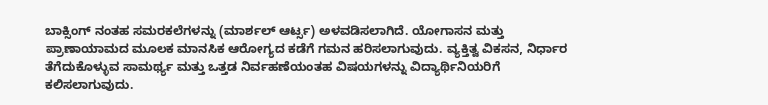ಬಾಕ್ಸಿಂಗ್‌ ನಂತಹ ಸಮರಕಲೆಗಳನ್ನು (ಮಾರ್ಶಲ್ ಆರ್ಟ್ಸ) ಅಳವಡಿಸಲಾಗಿದೆ. ಯೋಗಾಸನ ಮತ್ತು ಪ್ರಾಣಾಯಾಮದ ಮೂಲಕ ಮಾನಸಿಕ ಆರೋಗ್ಯದ ಕಡೆಗೆ ಗಮನ ಹರಿಸಲಾಗುವುದು. ವ್ಯಕ್ತಿತ್ವ ವಿಕಸನ, ನಿರ್ಧಾರ ತೆಗೆದುಕೊಳ್ಳುವ ಸಾಮರ್ಥ್ಯ ಮತ್ತು ಒತ್ತಡ ನಿರ್ವಹಣೆಯಂತಹ ವಿಷಯಗಳನ್ನು ವಿದ್ಯಾರ್ಥಿನಿಯರಿಗೆ ಕಲಿಸಲಾಗುವುದು.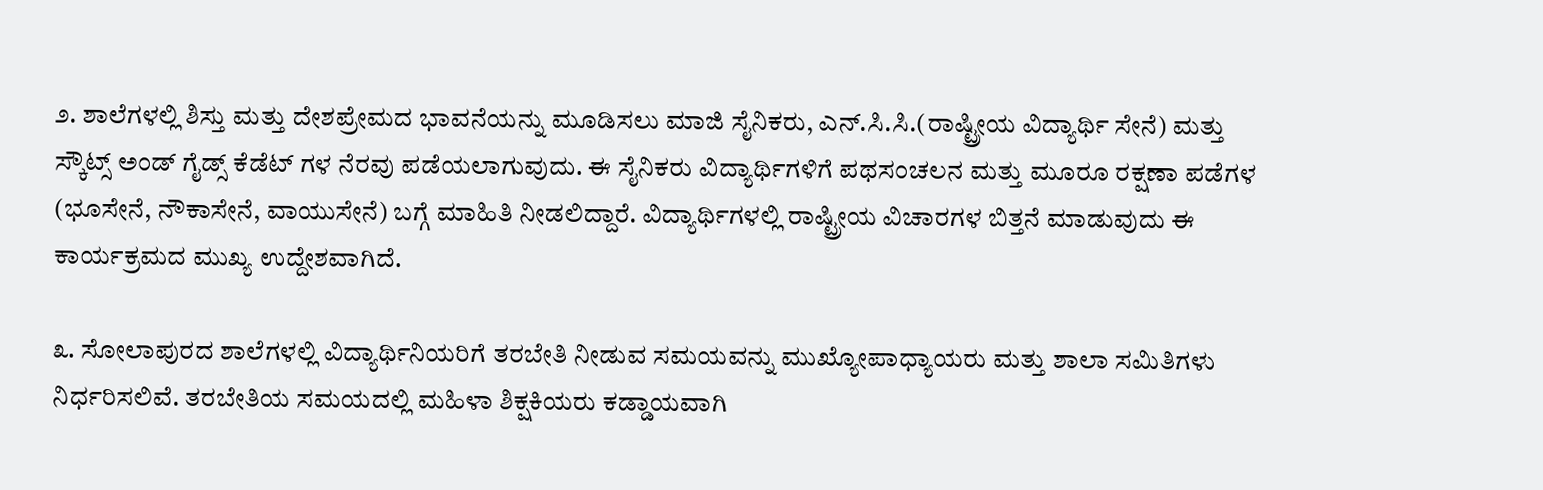೨. ಶಾಲೆಗಳಲ್ಲಿ ಶಿಸ್ತು ಮತ್ತು ದೇಶಪ್ರೇಮದ ಭಾವನೆಯನ್ನು ಮೂಡಿಸಲು ಮಾಜಿ ಸೈನಿಕರು, ಎನ್.ಸಿ.ಸಿ.(ರಾಷ್ಟ್ರೀಯ ವಿದ್ಯಾರ್ಥಿ ಸೇನೆ) ಮತ್ತು ಸ್ಕೌಟ್ಸ್ ಅಂಡ್ ಗೈಡ್ಸ್ ಕೆಡೆಟ್‌ ಗಳ ನೆರವು ಪಡೆಯಲಾಗುವುದು. ಈ ಸೈನಿಕರು ವಿದ್ಯಾರ್ಥಿಗಳಿಗೆ ಪಥಸಂಚಲನ ಮತ್ತು ಮೂರೂ ರಕ್ಷಣಾ ಪಡೆಗಳ (ಭೂಸೇನೆ, ನೌಕಾಸೇನೆ, ವಾಯುಸೇನೆ) ಬಗ್ಗೆ ಮಾಹಿತಿ ನೀಡಲಿದ್ದಾರೆ. ವಿದ್ಯಾರ್ಥಿಗಳಲ್ಲಿ ರಾಷ್ಟ್ರೀಯ ವಿಚಾರಗಳ ಬಿತ್ತನೆ ಮಾಡುವುದು ಈ ಕಾರ್ಯಕ್ರಮದ ಮುಖ್ಯ ಉದ್ದೇಶವಾಗಿದೆ.

೩. ಸೋಲಾಪುರದ ಶಾಲೆಗಳಲ್ಲಿ ವಿದ್ಯಾರ್ಥಿನಿಯರಿಗೆ ತರಬೇತಿ ನೀಡುವ ಸಮಯವನ್ನು ಮುಖ್ಯೋಪಾಧ್ಯಾಯರು ಮತ್ತು ಶಾಲಾ ಸಮಿತಿಗಳು ನಿರ್ಧರಿಸಲಿವೆ. ತರಬೇತಿಯ ಸಮಯದಲ್ಲಿ ಮಹಿಳಾ ಶಿಕ್ಷಕಿಯರು ಕಡ್ಡಾಯವಾಗಿ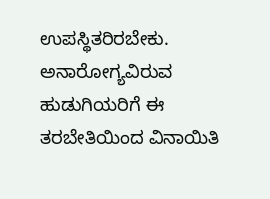ಉಪಸ್ಥಿತರಿರಬೇಕು. ಅನಾರೋಗ್ಯವಿರುವ ಹುಡುಗಿಯರಿಗೆ ಈ ತರಬೇತಿಯಿಂದ ವಿನಾಯಿತಿ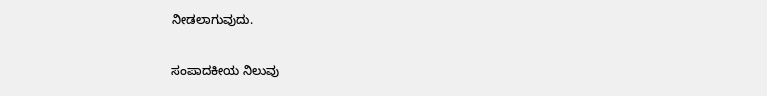ನೀಡಲಾಗುವುದು.

ಸಂಪಾದಕೀಯ ನಿಲುವು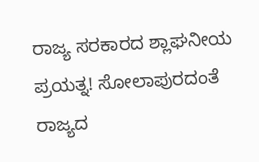ರಾಜ್ಯ ಸರಕಾರದ ಶ್ಲಾಘನೀಯ ಪ್ರಯತ್ನ! ಸೋಲಾಪುರದಂತೆ ರಾಜ್ಯದ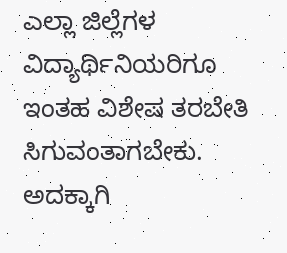ಎಲ್ಲಾ ಜಿಲ್ಲೆಗಳ ವಿದ್ಯಾರ್ಥಿನಿಯರಿಗೂ ಇಂತಹ ವಿಶೇಷ ತರಬೇತಿ ಸಿಗುವಂತಾಗಬೇಕು. ಅದಕ್ಕಾಗಿ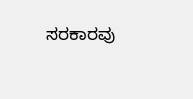ಸರಕಾರವು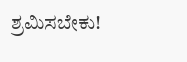ಶ್ರಮಿಸಬೇಕು!